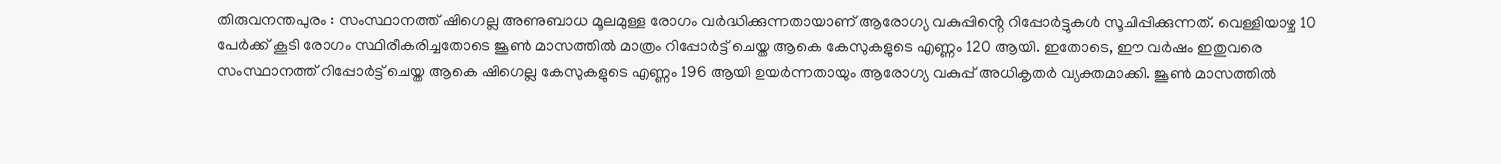തിരുവനന്തപുരം : സംസ്ഥാനത്ത് ഷിഗെല്ല അണുബാധ മൂലമുള്ള രോഗം വർദ്ധിക്കുന്നതായാണ് ആരോഗ്യ വകുപ്പിൻ്റെ റിപ്പോർട്ടുകൾ സൂചിപ്പിക്കുന്നത്. വെള്ളിയാഴ്ച 10 പേർക്ക് കൂടി രോഗം സ്ഥിരീകരിച്ചതോടെ ജൂൺ മാസത്തിൽ മാത്രം റിപ്പോർട്ട് ചെയ്ത ആകെ കേസുകളുടെ എണ്ണം 120 ആയി. ഇതോടെ, ഈ വർഷം ഇതുവരെ സംസ്ഥാനത്ത് റിപ്പോർട്ട് ചെയ്ത ആകെ ഷിഗെല്ല കേസുകളുടെ എണ്ണം 196 ആയി ഉയർന്നതായും ആരോഗ്യ വകുപ്പ് അധികൃതർ വ്യക്തമാക്കി. ജൂൺ മാസത്തിൽ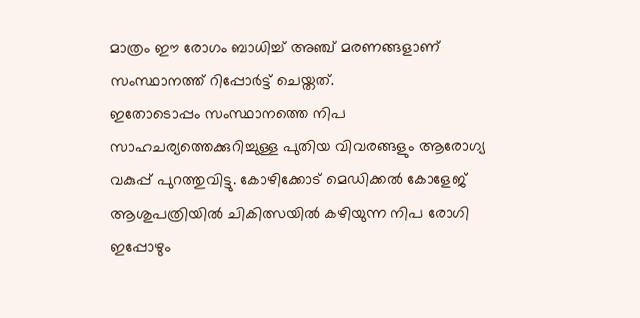മാത്രം ഈ രോഗം ബാധിച്ച് അഞ്ച് മരണങ്ങളാണ് സംസ്ഥാനത്ത് റിപ്പോർട്ട് ചെയ്തത്.
ഇതോടൊപ്പം സംസ്ഥാനത്തെ നിപ സാഹചര്യത്തെക്കുറിച്ചുള്ള പുതിയ വിവരങ്ങളും ആരോഗ്യ വകുപ്പ് പുറത്തുവിട്ടു. കോഴിക്കോട് മെഡിക്കൽ കോളേജ് ആശുപത്രിയിൽ ചികിത്സയിൽ കഴിയുന്ന നിപ രോഗി ഇപ്പോഴും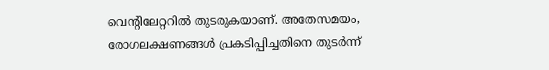വെന്റിലേറ്ററിൽ തുടരുകയാണ്. അതേസമയം, രോഗലക്ഷണങ്ങൾ പ്രകടിപ്പിച്ചതിനെ തുടർന്ന്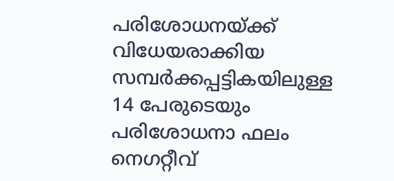പരിശോധനയ്ക്ക് വിധേയരാക്കിയ സമ്പർക്കപ്പട്ടികയിലുള്ള 14 പേരുടെയും പരിശോധനാ ഫലം നെഗറ്റീവ്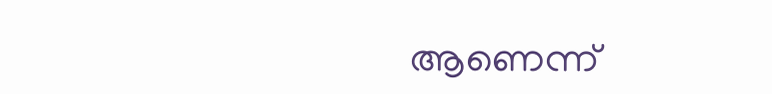ആണെന്ന്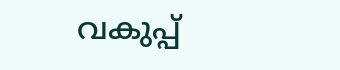വകുപ്പ്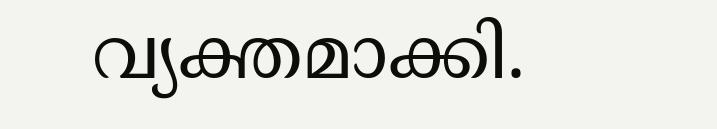വ്യക്തമാക്കി.